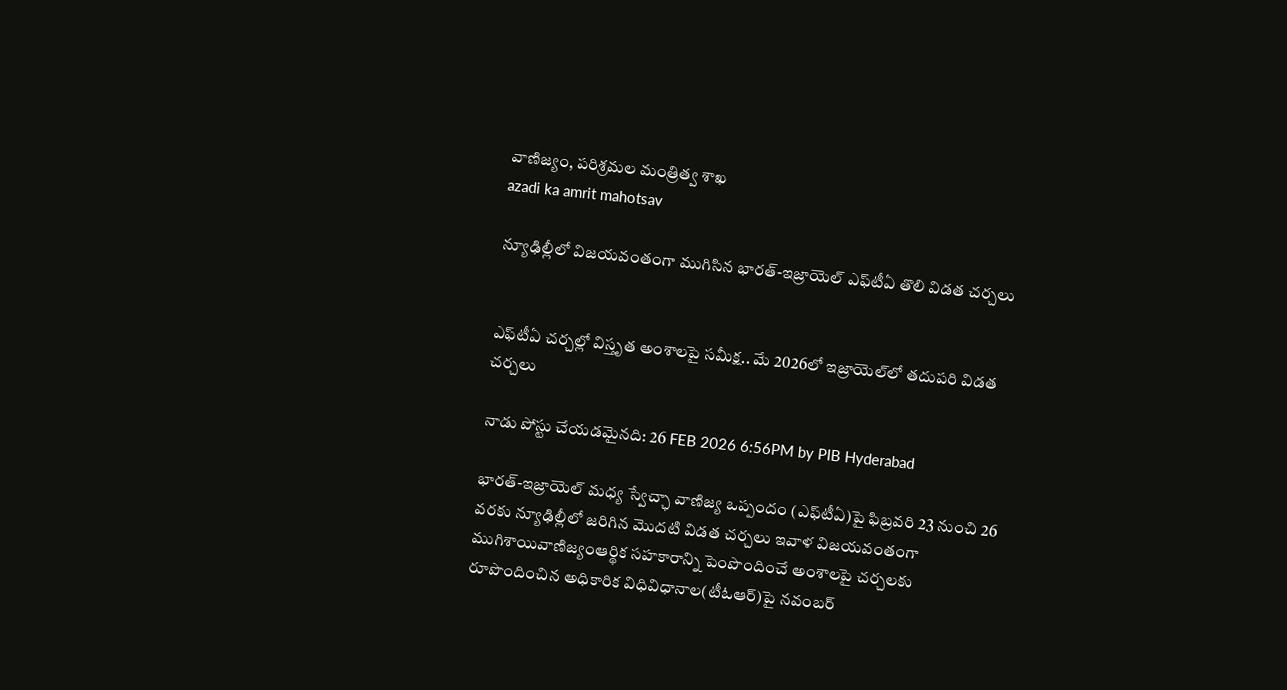వాణిజ్యం, పరిశ్రమల మంత్రిత్వ శాఖ
azadi ka amrit mahotsav

న్యూఢిల్లీలో విజయవంతంగా ముగిసిన భారత్-ఇజ్రాయెల్ ఎఫ్‌టీఏ తొలి విడత చర్చలు


ఎఫ్‌టీఏ చర్చల్లో విస్తృత అంశాలపై సమీక్ష.. మే 2026లో ఇజ్రాయెల్‌లో తదుపరి విడత చర్చలు

నాడు పోస్టు చేయడమైనది: 26 FEB 2026 6:56PM by PIB Hyderabad

భారత్-ఇజ్రాయెల్ మధ్య స్వేచ్ఛా వాణిజ్య ఒప్పందం (ఎఫ్‌టీఏ)పై ఫిబ్రవరి 23 నుంచి 26 వరకు న్యూఢిల్లీలో జరిగిన మొదటి విడత చర్చలు ఇవాళ విజయవంతంగా ముగిశాయివాణిజ్యంఆర్థిక సహకారాన్ని పెంపొందించే అంశాలపై చర్చలకు రూపొందించిన అధికారిక విధివిధానాల(టీఓఆర్)పై నవంబర్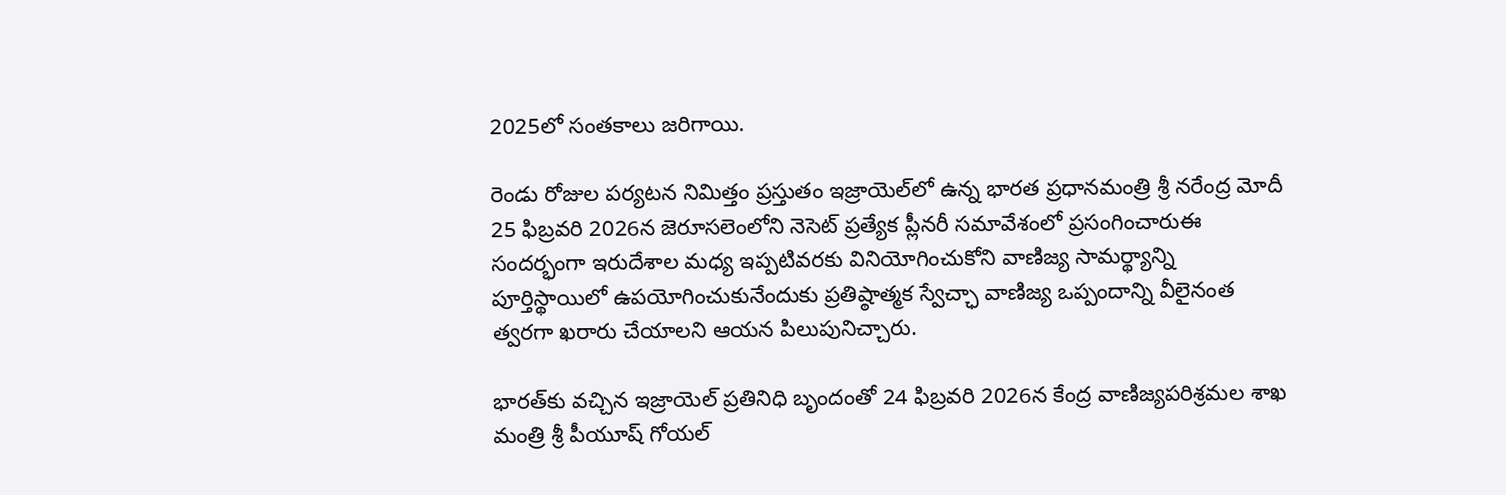2025లో సంతకాలు జరిగాయి.

రెండు రోజుల పర‌్యటన నిమిత్తం ప్రస్తుతం ఇజ్రాయెల్‌లో ఉన్న భారత ప్రధానమంత్రి శ్రీ నరేంద్ర మోదీ 25 ఫిబ్రవరి 2026న జెరూసలెంలోని నెసెట్ ప్రత్యేక ప్లీనరీ సమావేశంలో ప్రసంగించారుఈ సందర్భంగా ఇరుదేశాల మధ్య ఇప్పటివరకు వినియోగించుకోని వాణిజ్య సామర్థ్యాన్ని పూర్తిస్థాయిలో ఉపయోగించుకునేందుకు ప్రతిష్ఠాత్మక స్వేచ్ఛా వాణిజ్య ఒప్పందాన్ని వీలైనంత త్వరగా ఖరారు చేయాలని ఆయన పిలుపునిచ్చారు.

భారత్‌కు వచ్చిన ఇజ్రాయెల్ ప్రతినిధి బృందంతో 24 ఫిబ్రవరి 2026న కేంద్ర వాణిజ్యపరిశ్రమల శాఖ మంత్రి శ్రీ పీయూష్ గోయల్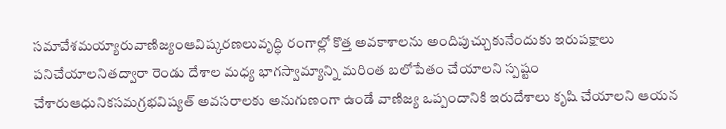సమావేశమయ్యారువాణిజ్యంఆవిష్కరణలువృద్ధి రంగాల్లో కొత్త అవకాశాలను అందిపుచ్చుకునేందుకు ఇరుపక్షాలు పనిచేయాలనితద్వారా రెండు దేశాల మధ్య భాగస్వామ్యాన్ని మరింత బలోపేతం చేయాలని స్పష్టం చేశారుఆధునికసమగ్రభవిష్యత్ అవసరాలకు అనుగుణంగా ఉండే వాణిజ్య ఒప్పందానికి ఇరుదేశాలు కృషి చేయాలని ఆయన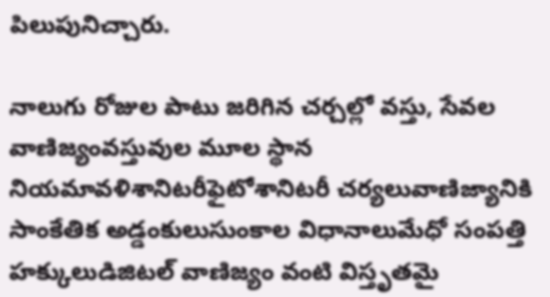పిలుపునిచ్చారు.

నాలుగు రోజుల పాటు జరిగిన చర్చల్లో వస్తు, సేవల వాణిజ్యంవస్తువుల మూల స్థాన నియమావళిశానిటరీఫైటోశానిటరీ చర్యలువాణిజ్యానికి సాంకేతిక అడ్డంకులుసుంకాల విధానాలుమేధో సంపత్తి హక్కులుడిజిటల్ వాణిజ్యం వంటి విస్తృతమై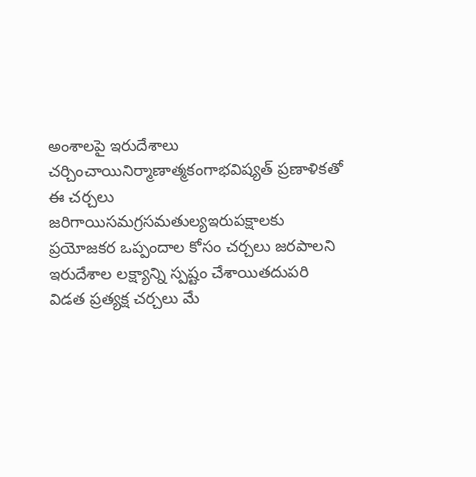అంశాలపై ఇరుదేశాలు చర్చించాయినిర్మాణాత్మకంగాభవిష్యత్ ప్రణాళికతో ఈ చర్చలు జరిగాయిసమగ్రసమతుల్యఇరుపక్షాలకు ప్రయోజకర ఒప్పందాల కోసం చర్చలు జరపాలని ఇరుదేశాల లక్ష్యాన్ని స్పష్టం చేశాయితదుపరి విడత ప్రత్యక్ష చర్చలు మే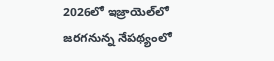2026లో ఇజ్రాయెల్‌లో జరగనున్న నేపథ్యంలో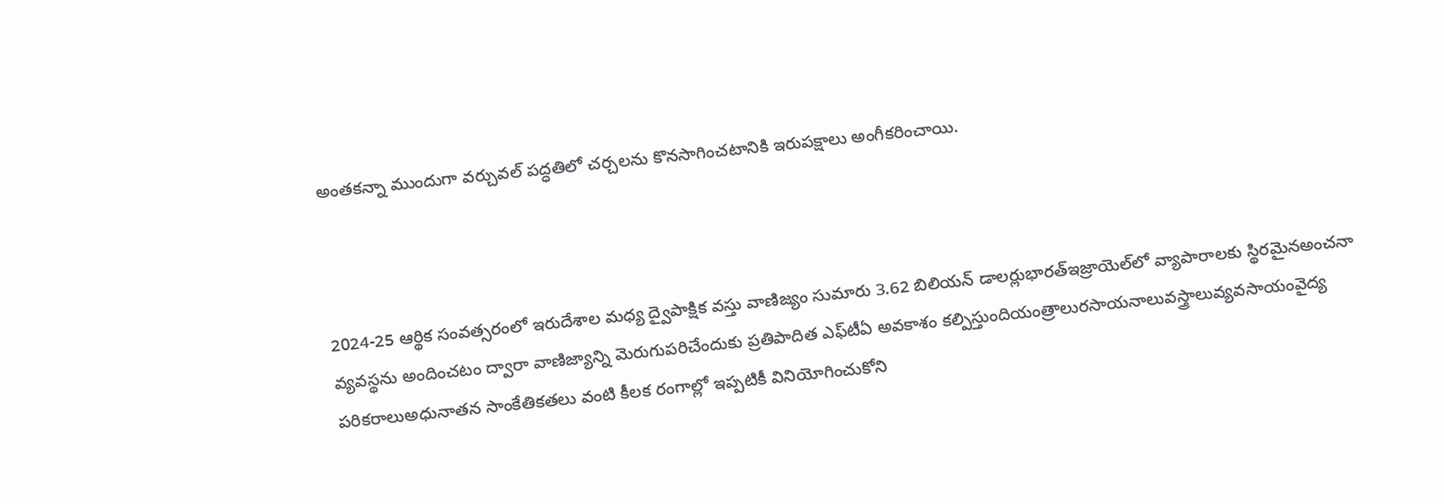అంతకన్నా ముందుగా వర్చువల్ పద్ధతిలో చర్చలను కొనసాగించటానికి ఇరుపక్షాలు అంగీకరించాయి.



2024-25 ఆర్థిక సంవత్సరంలో ఇరుదేశాల మధ్య ద్వైపాక్షిక వస్తు వాణిజ్యం సుమారు 3.62 బిలియన్ డాలర్లుభారత్ఇజ్రాయెల్‌లో వ్యాపారాలకు స్థిరమైనఅంచనా వ్యవస్థను అందించటం ద్వారా వాణిజ్యాన్ని మెరుగుపరిచేందుకు ప్రతిపాదిత ఎఫ్‌టీఏ అవకాశం కల్పిస్తుందియంత్రాలురసాయనాలువస్త్రాలువ్యవసాయంవైద్య పరికరాలుఅధునాతన సాంకేతికతలు వంటి కీలక రంగాల్లో ఇప్పటికీ వినియోగించుకోని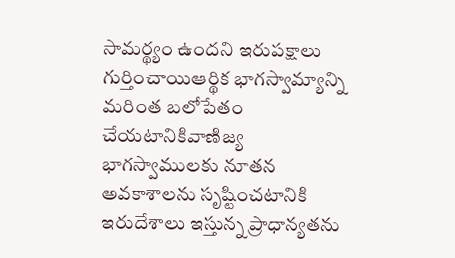సామర్థ్యం ఉందని ఇరుపక్షాలు గుర్తించాయిఆర్థిక భాగస్వామ్యాన్ని మరింత బలోపేతం చేయటానికివాణిజ్య భాగస్వాములకు నూతన అవకాశాలను సృష్టించటానికి ఇరుదేశాలు ఇస్తున్న ప్రాధాన్యతను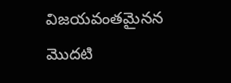విజయవంతమైనన మొదటి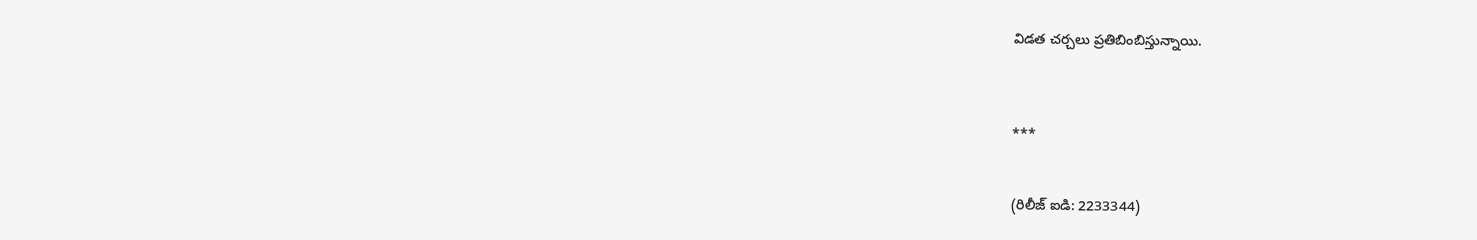విడత చర్చలు ప్రతిబింబిస్తున్నాయి.



***


(రిలీజ్ ఐడి: 2233344)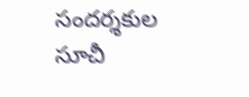సందర్శకుల సూచీ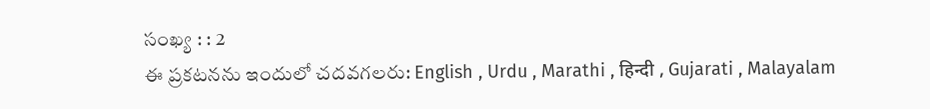సంఖ్య : : 2
ఈ ప్రకటనను ఇందులో చదవగలరు: English , Urdu , Marathi , हिन्दी , Gujarati , Malayalam